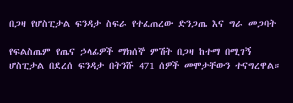በጋዛ የሆስፒታል ፍንዳታ ስፍራ የተፈጠረው ድንጋጤ እና ግራ መጋባት

የፍልስጤም የጤና ኃላፊዎች ማክሰኞ ምሽት በጋዛ ከተማ በሚገኝ ሆስፒታል በደረሰ ፍንዳታ በትንሹ 471 ሰዎች መሞታቸውን ተናግረዋል።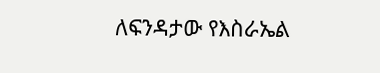ለፍንዳታው የእስራኤል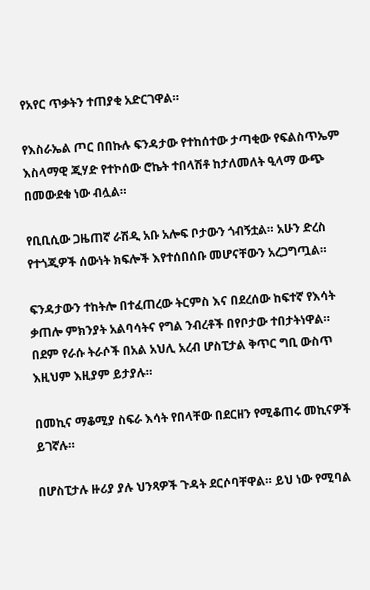የአየር ጥቃትን ተጠያቂ አድርገዋል።

የእስራኤል ጦር በበኩሉ ፍንዳታው የተከሰተው ታጣቂው የፍልስጥኤም እስላማዊ ጂሃድ የተኮሰው ሮኬት ተበላሽቶ ከታለመለት ዒላማ ውጭ በመውደቁ ነው ብሏል።

የቢቢሲው ጋዜጠኛ ራሽዲ አቡ አሎፍ ቦታውን ጎብኝቷል። አሁን ድረስ የተጎጂዎች ሰውነት ክፍሎች እየተሰበሰቡ መሆናቸውን አረጋግጧል።

ፍንዳታውን ተከትሎ በተፈጠረው ትርምስ እና በደረሰው ከፍተኛ የእሳት ቃጠሎ ምክንያት አልባሳትና የግል ንብረቶች በየቦታው ተበታትነዋል። በደም የራሱ ትራሶች በአል አህሊ አረብ ሆስፒታል ቅጥር ግቢ ውስጥ እዚህም እዚያም ይታያሉ።

በመኪና ማቆሚያ ስፍራ እሳት የበላቸው በደርዘን የሚቆጠሩ መኪናዎች ይገኛሉ።

በሆስፒታሉ ዙሪያ ያሉ ህንጻዎች ጉዳት ደርሶባቸዋል። ይህ ነው የሚባል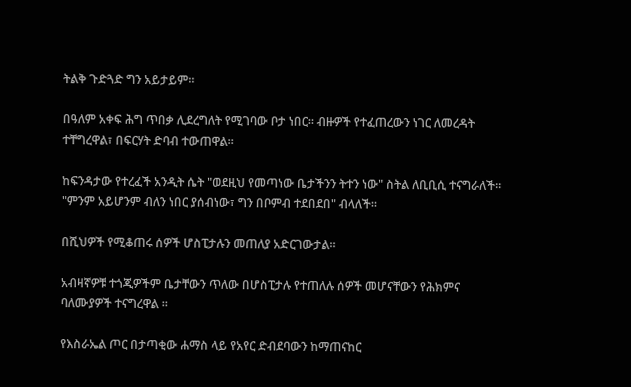ትልቅ ጉድጓድ ግን አይታይም።

በዓለም አቀፍ ሕግ ጥበቃ ሊደረግለት የሚገባው ቦታ ነበር። ብዙዎች የተፈጠረውን ነገር ለመረዳት ተቸግረዋል፣ በፍርሃት ድባብ ተውጠዋል።

ከፍንዳታው የተረፈች አንዲት ሴት "ወደዚህ የመጣነው ቤታችንን ትተን ነው" ስትል ለቢቢሲ ተናግራለች። "ምንም አይሆንም ብለን ነበር ያሰብነው፣ ግን በቦምብ ተደበደበ" ብላለች።

በሺህዎች የሚቆጠሩ ሰዎች ሆስፒታሉን መጠለያ አድርገውታል።

አብዛኛዎቹ ተጎጂዎችም ቤታቸውን ጥለው በሆስፒታሉ የተጠለሉ ሰዎች መሆናቸውን የሕክምና ባለሙያዎች ተናግረዋል ።

የእስራኤል ጦር በታጣቂው ሐማስ ላይ የአየር ድብደባውን ከማጠናከር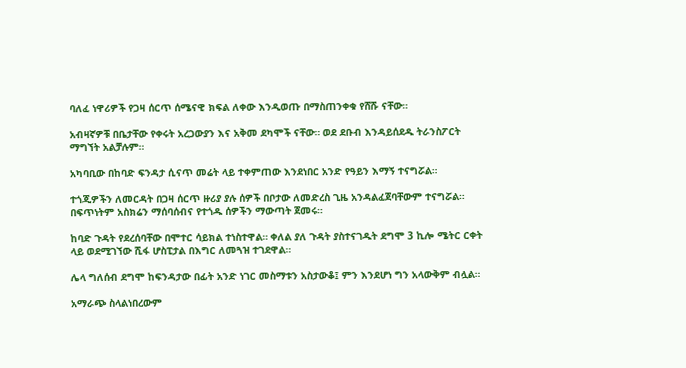ባለፈ ነዋሪዎች የጋዛ ሰርጥ ሰሜናዊ ክፍል ለቀው እንዲወጡ በማስጠንቀቁ የሸሹ ናቸው።

አብዛኛዎቹ በቤታቸው የቀሩት አረጋውያን እና አቅመ ደካሞች ናቸው። ወደ ደቡብ እንዳይሰደዱ ትራንስፖርት ማግኘት አልቻሉም።

አካባቢው በከባድ ፍንዳታ ሲናጥ መሬት ላይ ተቀምጠው እንደነበር አንድ የዓይን እማኝ ተናግሯል።

ተጎጂዎችን ለመርዳት በጋዛ ሰርጥ ዙሪያ ያሉ ሰዎች በቦታው ለመድረስ ጊዜ አንዳልፈጀባቸውም ተናግሯል። በፍጥነትም አስክሬን ማሰባሰብና የተጎዱ ሰዎችን ማውጣት ጀመሩ።

ከባድ ጉዳት የደረሰባቸው በሞተር ሳይክል ተነስተዋል። ቀለል ያለ ጉዳት ያስተናገዱት ደግሞ 3 ኪሎ ሜትር ርቀት ላይ ወደሚገኘው ሺፋ ሆስፒታል በእግር ለመጓዝ ተገደዋል።

ሌላ ግለሰብ ደግሞ ከፍንዳታው በፊት አንድ ነገር መስማቱን አስታውቆ፤ ምን እንደሆነ ግን አላውቅም ብሏል።

አማራጭ ስላልነበረውም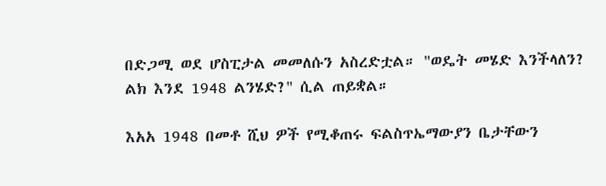በድጋሚ ወደ ሆስፒታል መመለሱን አስረድቷል። "ወዴት መሄድ እንችላለን? ልክ እንደ 1948 ልንሄድ?" ሲል ጠይቋል።

እአአ 1948 በመቶ ሺህ ዎች የሚቆጠሩ ፍልስጥኤማውያን ቤታቸውን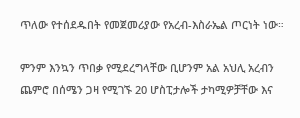ጥለው የተሰደዱበት የመጀመሪያው የአረብ-እስራኤል ጦርነት ነው።

ምንም እንኳን ጥበቃ የሚደረግላቸው ቢሆንም አል አህሊ አረብን ጨምሮ በሰሜን ጋዛ የሚገኙ 20 ሆስፒታሎች ታካሚዎቻቸው እና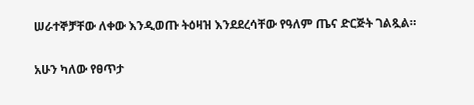ሠራተኞቻቸው ለቀው እንዲወጡ ትዕዛዝ እንደደረሳቸው የዓለም ጤና ድርጅት ገልጿል።

አሁን ካለው የፀጥታ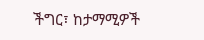ችግር፣ ከታማሚዎች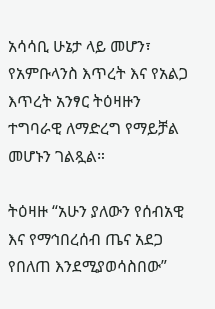አሳሳቢ ሁኔታ ላይ መሆን፣ የአምቡላንስ እጥረት እና የአልጋ እጥረት አንፃር ትዕዛዙን ተግባራዊ ለማድረግ የማይቻል መሆኑን ገልጿል።

ትዕዛዙ “አሁን ያለውን የሰብአዊ እና የማኅበረሰብ ጤና አደጋ የበለጠ እንደሚያወሳስበው”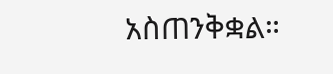አስጠንቅቋል።